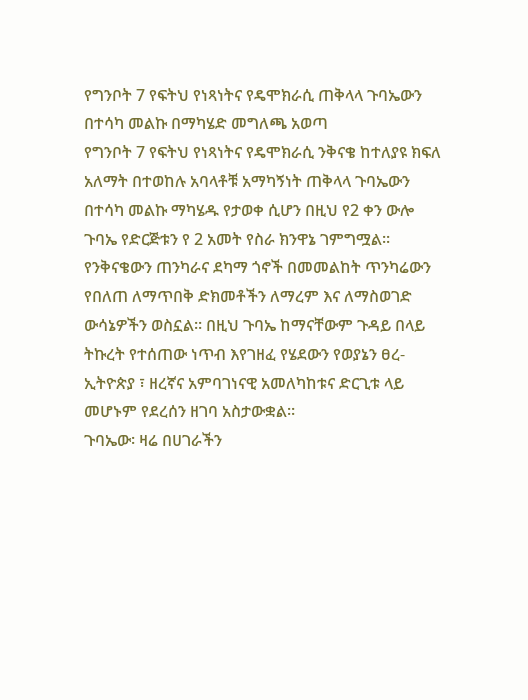የግንቦት 7 የፍትህ የነጻነትና የዴሞክራሲ ጠቅላላ ጉባኤውን በተሳካ መልኩ በማካሄድ መግለጫ አወጣ
የግንቦት 7 የፍትህ የነጻነትና የዴሞክራሲ ንቅናቄ ከተለያዩ ክፍለ አለማት በተወከሉ አባላቶቹ አማካኝነት ጠቅላላ ጉባኤውን በተሳካ መልኩ ማካሄዱ የታወቀ ሲሆን በዚህ የ2 ቀን ውሎ ጉባኤ የድርጅቱን የ 2 አመት የስራ ክንዋኔ ገምግሟል፡፡ የንቅናቄውን ጠንካራና ደካማ ጎኖች በመመልከት ጥንካሬውን የበለጠ ለማጥበቅ ድክመቶችን ለማረም እና ለማስወገድ ውሳኔዎችን ወስኗል። በዚህ ጉባኤ ከማናቸውም ጉዳይ በላይ ትኩረት የተሰጠው ነጥብ እየገዘፈ የሄደውን የወያኔን ፀረ- ኢትዮጵያ ፣ ዘረኛና አምባገነናዊ አመለካከቱና ድርጊቱ ላይ መሆኑም የደረሰን ዘገባ አስታውቋል።
ጉባኤው፡ ዛሬ በሀገራችን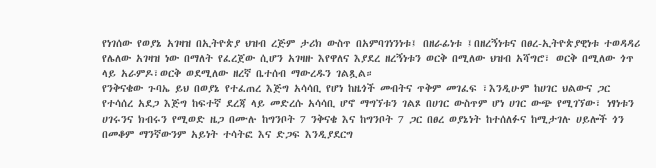የነገሰው የወያኔ አገዛዝ በኢትዮጵያ ህዝብ ረጅም ታሪክ ውስጥ በአምባገነንነቱ፤ በዘራፊነቱ ፤በዘረኝነቱና በፀረ-ኢትዮጵያዊነቱ ተወዳዳሪ የሌለው አገዛዝ ነው በማለት የፈረጀው ሲሆን አገዛዙ እየዋለና እያደረ ዘረኝነቱን ወርቅ በሚለው ህዝብ አሻግሮ፣ ወርቅ በሚለው ጎጥ ላይ አራምዶ፣ወርቅ ወደሚለው ዘረኛ ቤተሰብ ማውረዱን ገልጿል።
የንቅናቄው ጉባኤ ይህ በወያኔ የተፈጠረ እጅግ አሳሳቢ የሆነ ከዜጎች መብትና ጥቅም መገፈፍ ፣እንዲሁም ከሀገር ህልውና ጋር የተሳሰረ አደጋ እጅግ ከፍተኛ ደረጃ ላይ መድረሱ አሳሳቢ ሆኖ ማግኘቱን ገልጾ በሀገር ውስጥም ሆነ ሀገር ውጭ የሚገኘው፣ ነፃነቱን ሀገሩንና ክብሩን የሚወድ ዜጋ በሙሉ ከግንቦት 7 ንቅናቄ እና ከግንቦት 7 ጋር በፀረ ወያኔነት ከተሰለፉና ከሚታገሉ ሀይሎች ጎን በመቆም ማንኛውንም አይነት ተሳትፎ እና ድጋፍ እንዲያደርግ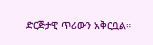ድርጅታዊ ጥሪውን አቅርቧል።